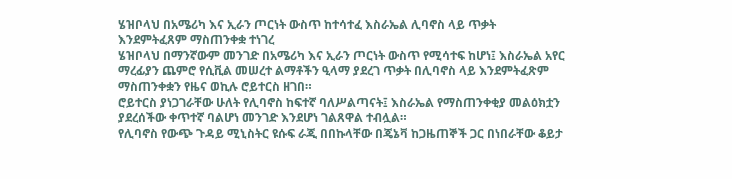ሄዝቦላህ በአሜሪካ እና ኢራን ጦርነት ውስጥ ከተሳተፈ እስራኤል ሊባኖስ ላይ ጥቃት እንደምትፈጸም ማስጠንቀቋ ተነገረ
ሄዝቦላህ በማንኛውም መንገድ በአሜሪካ እና ኢራን ጦርነት ውስጥ የሚሳተፍ ከሆነ፤ እስራኤል አየር ማረፊያን ጨምሮ የሲቪል መሠረተ ልማቶችን ዒላማ ያደረገ ጥቃት በሊባኖስ ላይ እንደምትፈጽም ማስጠንቀቋን የዜና ወኪሉ ሮይተርስ ዘገበ።
ሮይተርስ ያነጋገራቸው ሁለት የሊባኖስ ከፍተኛ ባለሥልጣናት፤ እስራኤል የማስጠንቀቂያ መልዕክቷን ያደረሰችው ቀጥተኛ ባልሆነ መንገድ እንደሆነ ገልጸዋል ተብሏል።
የሊባኖስ የውጭ ጉዳይ ሚኒስትር ዩሱፍ ራጂ በበኩላቸው በጄኔቫ ከጋዜጠኞች ጋር በነበራቸው ቆይታ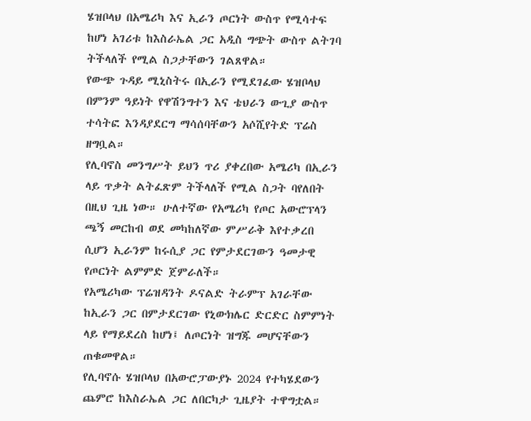ሄዝቦላህ በአሜሪካ እና ኢራን ጦርነት ውስጥ የሚሳተፍ ከሆነ አገሪቱ ከእስራኤል ጋር አዲስ ግጭት ውስጥ ልትገባ ትችላለች የሚል ስጋታቸውን ገልጸዋል።
የውጭ ጉዳይ ሚኒስትሩ በኢራን የሚደገፈው ሄዝቦላህ በምንም ዓይነት የዋሽንግተን እና ቴህራን ውጊያ ውስጥ ተሳትፎ እንዳያደርግ ማሳሰባቸውን አሶሺየትድ ፕሬስ ዘግቧል።
የሊባኖስ መንግሥት ይህን ጥሪ ያቀረበው አሜሪካ በኢራን ላይ ጥቃት ልትፈጽም ትችላለች የሚል ስጋት ባየለበት በዚህ ጊዜ ነው። ሁለተኛው የአሜሪካ የጦር አውሮፕላን ጫኝ መርከብ ወደ መካከለኛው ምሥራቅ እየተቃረበ ሲሆን ኢራንም ከሩሲያ ጋር የምታደርገውን ዓመታዊ የጦርነት ልምምድ ጀምራለች።
የአሜሪካው ፕሬዝዳንት ዶናልድ ትራምፕ አገራቸው ከኢራን ጋር በምታደርገው የኒውክሌር ድርድር ስምምነት ላይ የማይደረስ ከሆነ፤ ለጦርነት ዝግጁ መሆናቸውን ጠቁመዋል።
የሊባኖሱ ሄዝቦላህ በአውሮፓውያኑ 2024 የተካሄደውን ጨምሮ ከእስራኤል ጋር ለበርካታ ጊዜያት ተዋግቷል።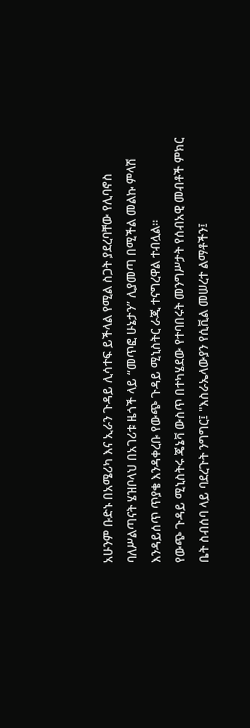አሁንም ቡድኑ በአሜሪካ እና ኢራን ጉዳይ ሊሳተፍ ይችላል የሚል ስጋት ያደረባቸው የሊባኖስ ባለሥልጣናት ሄዝቦላህ በአገሪቱ ዜጎች ላይ “መጥፎ ሁኔታን” ሊያመጣ በሚችል መልኩ ምላሽ እንዳይሰጥ ጥያቄ እንዳቀረቡ የውጭ ጉዳይ ሚኒስትር ራጂ ተናግረዋል ተብሏል።
የውጭ ጉዳይ ሚኒስትሩ ጄኔቫ ውስጥ በተካሄደው የተባበሩት መንግሥታት የሰብአዊ መብቶች ምክር ቤት ስብሰባ ላይ ባደረጉት ንግግር፤ "እስራኤላውያን የሲቪል መሠረተ ልማቶችን፤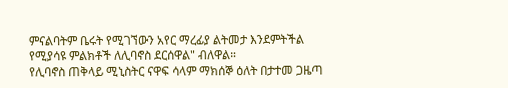ምናልባትም ቤሩት የሚገኘውን አየር ማረፊያ ልትመታ እንደምትችል የሚያሳዩ ምልክቶች ለሊባኖስ ደርሰዋል" ብለዋል።
የሊባኖስ ጠቅላይ ሚኒስትር ናዋፍ ሳላም ማክሰኞ ዕለት በታተመ ጋዜጣ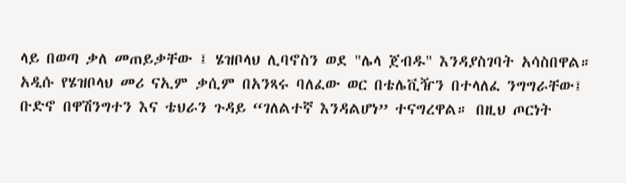ላይ በወጣ ቃለ መጠይቃቸው ፤ ሄዝቦላህ ሊባኖስን ወደ "ሌላ ጀብዱ" እንዳያስገባት አሳስበዋል።
አዲሱ የሄዝቦላህ መሪ ናኢም ቃሲም በአንጻሩ ባለፈው ወር በቴሌቪዥን በተላለፈ ንግግራቸው፤ ቡድኖ በዋሽንግተን እና ቴህራን ጉዳይ “ገለልተኛ እንዳልሆነ” ተናግረዋል። በዚህ ጦርነት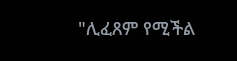"ሊፈጸም የሚችል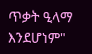ጥቃት ዒላማ እንደሆነም"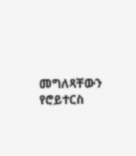መግለጻቸውን የሮይተርስ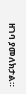ዘገባ ያመለክታል።